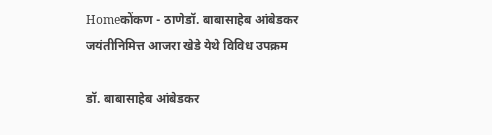Homeकोंकण - ठाणेडॉ. बाबासाहेब आंबेडकर जयंतीनिमित्त आजरा खेडे येथे विविध उपक्रम

डॉ. बाबासाहेब आंबेडकर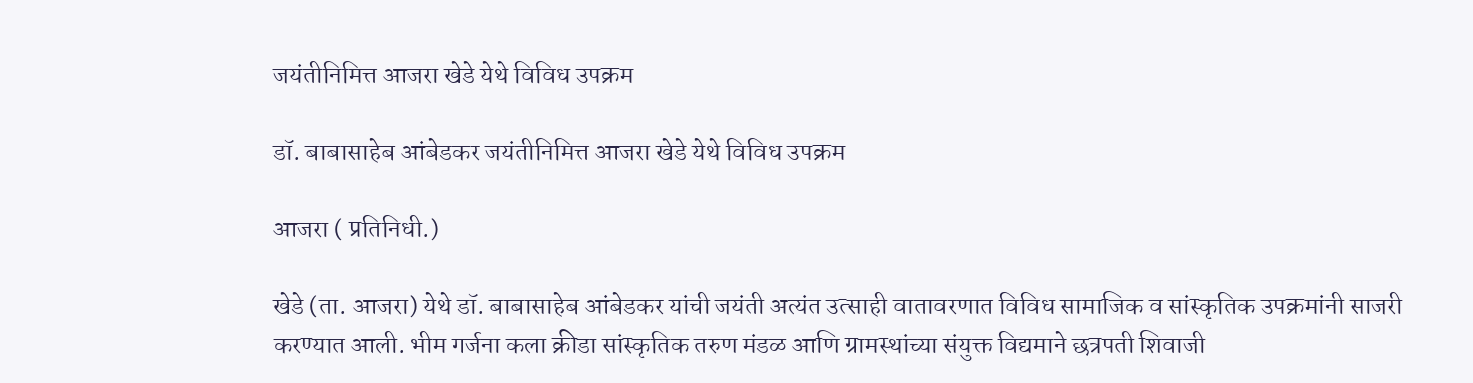जयंतीनिमित्त आजरा खेडे येथे विविध उपक्रम

डॉ. बाबासाहेब आंबेडकर जयंतीनिमित्त आजरा खेडे येथे विविध उपक्रम

आजरा ( प्रतिनिधी.)

खेडे (ता. आजरा) येथे डॉ. बाबासाहेब आंबेडकर यांची जयंती अत्यंत उत्साही वातावरणात विविध सामाजिक व सांस्कृतिक उपक्रमांनी साजरी करण्यात आली. भीम गर्जना कला क्रीडा सांस्कृतिक तरुण मंडळ आणि ग्रामस्थांच्या संयुक्त विद्यमाने छत्रपती शिवाजी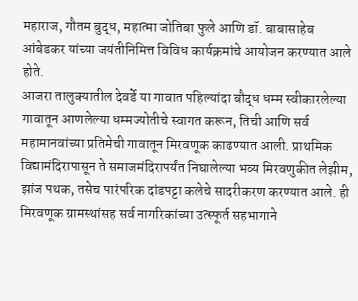महाराज, गौतम बुद्ध, महात्मा जोतिबा फुले आणि डॉ. बाबासाहेब आंबेडकर यांच्या जयंतीनिमित्त विविध कार्यक्रमांचे आयोजन करण्यात आले होते.
आजरा तालुक्यातील देवर्डे या गावात पहिल्यांदा बौद्ध धम्म स्वीकारलेल्या गावातून आणलेल्या धम्मज्योतीचे स्वागत करून, तिची आणि सर्व महामानवांच्या प्रतिमेची गावातून मिरवणूक काढण्यात आली. प्राथमिक विद्यामंदिरापासून ते समाजमंदिरापर्यंत निघालेल्या भव्य मिरवणुकीत लेझीम, झांज पथक, तसेच पारंपरिक दांडपट्टा कलेचे सादरीकरण करण्यात आले. ही मिरवणूक ग्रामस्थांसह सर्व नागरिकांच्या उत्स्फूर्त सहभागाने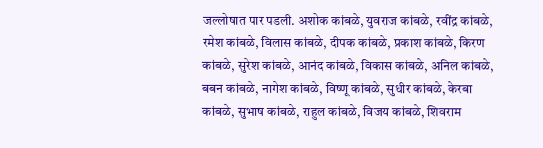जल्लोषात पार पडली. अशोक कांबळे, युवराज कांबळे, रवींद्र कांबळे, रमेश कांबळे, विलास कांबळे, दीपक कांबळे, प्रकाश कांबळे, किरण कांबळे, सुरेश कांबळे, आनंद कांबळे, विकास कांबळे, अनिल कांबळे, बबन कांबळे, नागेश कांबळे, विष्णू कांबळे, सुधीर कांबळे, केरबा कांबळे, सुभाष कांबळे, राहुल कांबळे, विजय कांबळे, शिवराम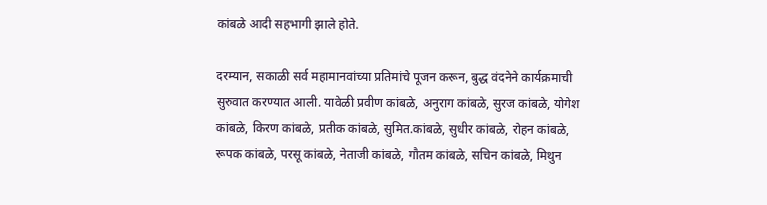कांबळे आदी सहभागी झाले होते.

दरम्यान, सकाळी सर्व महामानवांच्या प्रतिमांचे पूजन करून, बुद्ध वंदनेने कार्यक्रमाची सुरुवात करण्यात आली. यावेळी प्रवीण कांबळे, अनुराग कांबळे, सुरज कांबळे, योगेश कांबळे, किरण कांबळे, प्रतीक कांबळे, सुमित.कांबळे, सुधीर कांबळे, रोहन कांबळे, रूपक कांबळे, परसू कांबळे, नेताजी कांबळे, गौतम कांबळे, सचिन कांबळे, मिथुन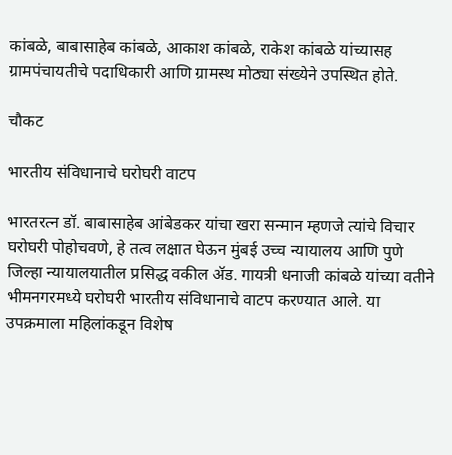कांबळे, बाबासाहेब कांबळे, आकाश कांबळे, राकेश कांबळे यांच्यासह ग्रामपंचायतीचे पदाधिकारी आणि ग्रामस्थ मोठ्या संख्येने उपस्थित होते.

चौकट

भारतीय संविधानाचे घरोघरी वाटप

भारतरत्न डॉ. बाबासाहेब आंबेडकर यांचा खरा सन्मान म्हणजे त्यांचे विचार घरोघरी पोहोचवणे, हे तत्व लक्षात घेऊन मुंबई उच्च न्यायालय आणि पुणे जिल्हा न्यायालयातील प्रसिद्ध वकील ॲड. गायत्री धनाजी कांबळे यांच्या वतीने भीमनगरमध्ये घरोघरी भारतीय संविधानाचे वाटप करण्यात आले. या उपक्रमाला महिलांकडून विशेष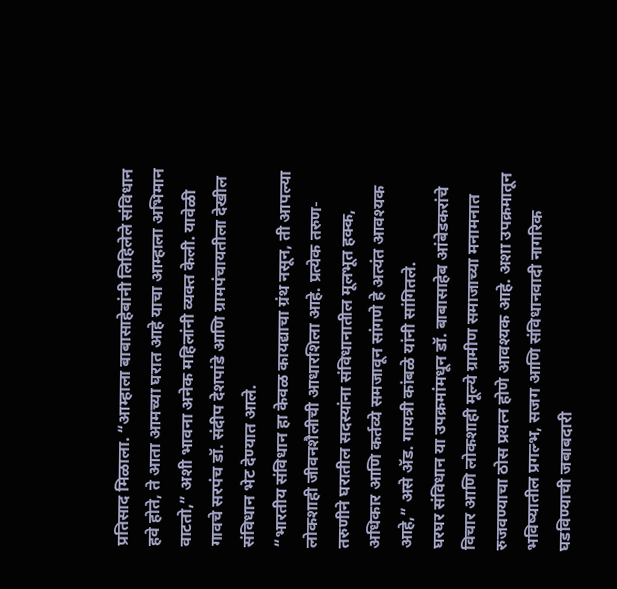प्रतिसाद मिळाला. “आम्हाला बाबासाहेबांनी लिहिलेले संविधान हवे होते, ते आता आमच्या घरात आहे याचा आम्हाला अभिमान वाटतो,” अशी भावना अनेक महिलांनी व्यक्त केली. यावेळी गावचे सरपंच डॉ. संदीप देशपांडे आणि ग्रामपंचायतीला देखील संविधान भेट देण्यात आले.
“भारतीय संविधान हा केवळ कायद्याचा ग्रंथ नसून, ती आपल्या लोकशाही जीवनशैलीची आधारशिला आहे. प्रत्येक तरुण-तरुणीने घरातील सदस्यांना संविधानातील मूलभूत हक्क, अधिकार आणि कर्तव्ये समजावून सांगणे हे अत्यंत आवश्यक आहे,” असे ॲड. गायत्री कांबळे यांनी सांगितले.
घरघर संविधान या उपक्रमांमधून डॉ. बाबासाहेब आंबेडकरांचे विचार आणि लोकशाही मूल्ये ग्रामीण समाजाच्या मनामनात रुजवण्याचा ठोस प्रयत्न होणे आवश्यक आहे. अशा उपक्रमातून भविष्यातील प्रगल्भ, सजग आणि संविधानवादी नागरिक घडविण्याची जबाबदारी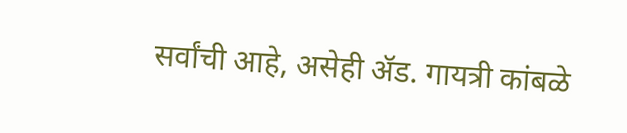सर्वांची आहे, असेही ॲड. गायत्री कांबळे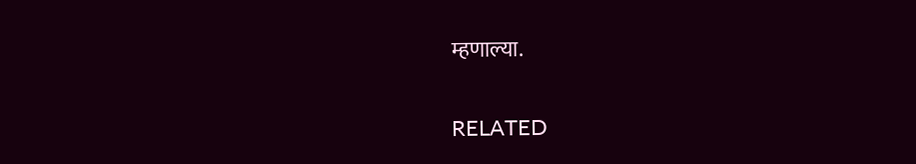म्हणाल्या.

RELATED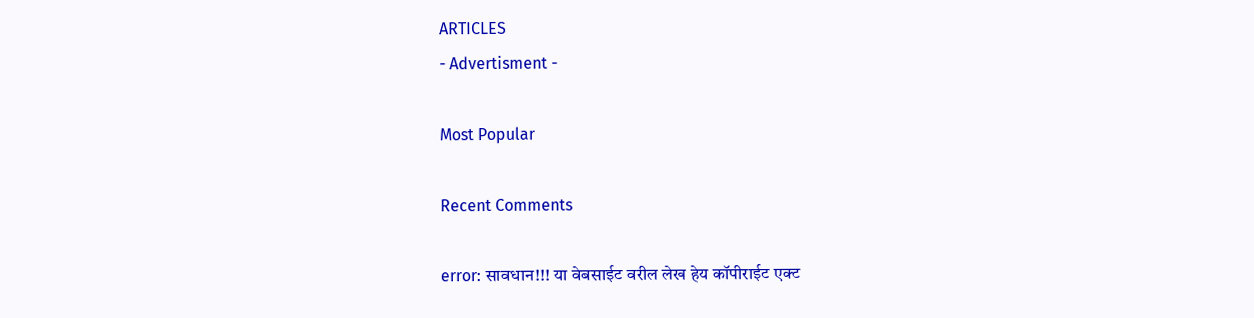ARTICLES
- Advertisment -

Most Popular

Recent Comments

error: सावधान!!! या वेबसाईट वरील लेख हेय कॉपीराईट एक्ट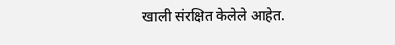खाली संरक्षित केलेले आहेत.